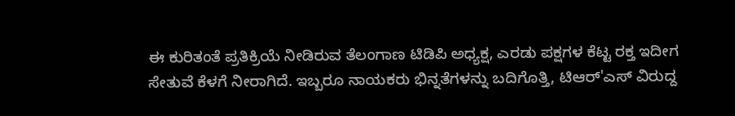ಈ ಕುರಿತಂತೆ ಪ್ರತಿಕ್ರಿಯೆ ನೀಡಿರುವ ತೆಲಂಗಾಣ ಟಿಡಿಪಿ ಅಧ್ಯಕ್ಷ, ಎರಡು ಪಕ್ಷಗಳ ಕೆಟ್ಟ ರಕ್ತ ಇದೀಗ ಸೇತುವೆ ಕೆಳಗೆ ನೀರಾಗಿದೆ. ಇಬ್ಬರೂ ನಾಯಕರು ಭಿನ್ನತೆಗಳನ್ನು ಬದಿಗೊತ್ತಿ, ಟಿಆರ್'ಎಸ್ ವಿರುದ್ದ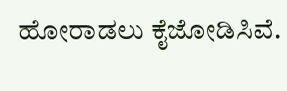ಹೋರಾಡಲು ಕೈಜೋಡಿಸಿವೆ.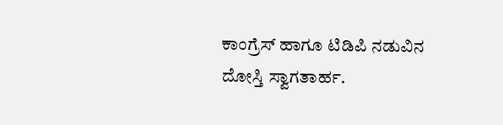ಕಾಂಗ್ರೆಸ್ ಹಾಗೂ ಟಿಡಿಪಿ ನಡುವಿನ ದೋಸ್ತಿ ಸ್ವಾಗತಾರ್ಹ.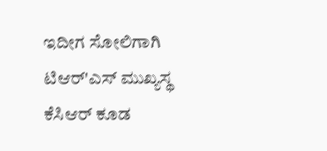ಇದೀಗ ಸೋಲಿಗಾಗಿ ಟಿಆರ್'ಎಸ್ ಮುಖ್ಯಸ್ಥ ಕೆಸಿಆರ್ ಕೂಡ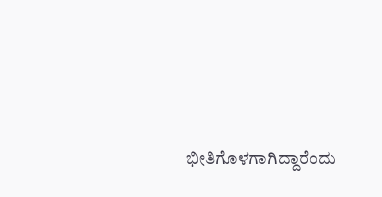ಭೀತಿಗೊಳಗಾಗಿದ್ದಾರೆಂದು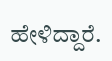ಹೇಳಿದ್ದಾರೆ.